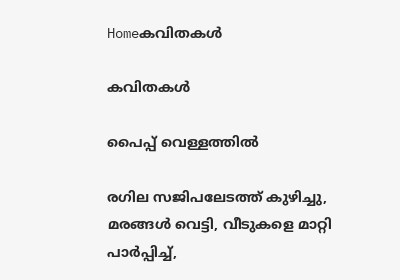Homeകവിതകൾ

കവിതകൾ

പൈപ്പ് വെള്ളത്തിൽ

രഗില സജിപലേടത്ത് കുഴിച്ചു, മരങ്ങൾ വെട്ടി, വീടുകളെ മാറ്റി പാർപ്പിച്ച്,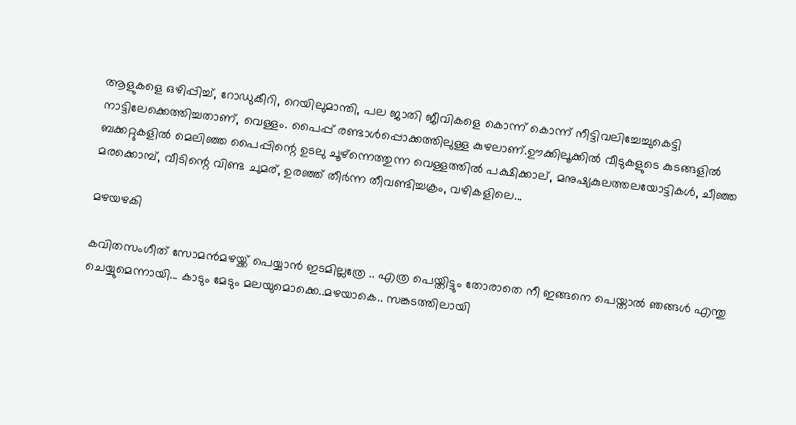ആളുകളെ ഒഴിപ്പിച്ച്, റോഡുകീറി, റെയിലുമാന്തി, പല ജാതി ജീവികളെ കൊന്ന് കൊന്ന് നീട്ടിവലിച്ചേച്ചുകെട്ടി നാട്ടിലേക്കെത്തിച്ചതാണ്, വെള്ളം. പൈപ്പ് രണ്ടാൾപ്പൊക്കത്തിലുള്ള കുഴലാണ്.ഊക്കിലൂക്കിൽ വീടുകളുടെ കുടങ്ങളിൽ ബക്കറ്റുകളിൽ മെലിഞ്ഞ പൈപ്പിന്റെ ഉടലു ചൂഴ്ന്നെത്തുന്ന വെള്ളത്തിൽ പക്ഷിക്കാല്, മനുഷ്യകുലത്തലയോട്ടികൾ, ചീഞ്ഞ മരക്കൊമ്പ്, വീടിന്റെ വിണ്ട ചുമര്, ഉരഞ്ഞ് തീർന്ന തീവണ്ടിച്ചക്രം, വഴികളിലെ...

മഴയഴകി ‌

കവിതസംഗീത് സോമൻമഴയ്ക്ക് പെയ്യാൻ ഇടമില്ലത്രേ .. എത്ര പെയ്തിട്ടും തോരാതെ നീ ഇങ്ങനെ പെയ്താൽ ഞങ്ങൾ എന്തു ചെയ്യുമെന്നായി... കാടും മേടും മലയുമൊക്കെ..മഴയാകെ.. സങ്കടത്തിലായി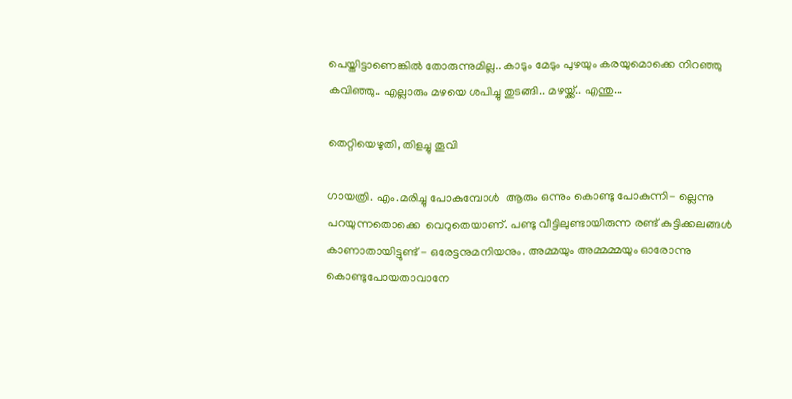പെയ്തിട്ടാണെങ്കിൽ തോരുന്നുമില്ല.. കാടും മേടും പുഴയും കരയുമൊക്കെ നിറഞ്ഞു കവിഞ്ഞു.. എല്ലാരും മഴയെ ശപിച്ചു തുടങ്ങി.. മഴയ്ക്ക്.. എന്തു...

തെറ്റിയെഴുതി, തിളച്ചു തൂവി

ഗായത്രി. എം.മരിച്ചു പോകുമ്പോൾ  ആരും ഒന്നും കൊണ്ടു പോകുന്നി- ല്ലെന്നു പറയുന്നതൊക്കെ  വെറുതെയാണ്. പണ്ടു വീട്ടിലുണ്ടായിരുന്ന രണ്ട് കുട്ടിക്കലങ്ങൾ കാണാതായിട്ടുണ്ട് - ഒരേട്ടനുമനിയനും. അമ്മയും അമ്മമ്മയും ഓരോന്നു കൊണ്ടുപോയതാവാനേ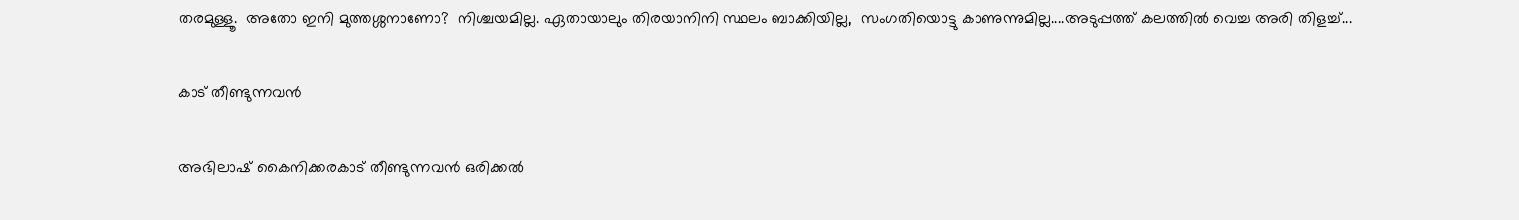തരമുള്ളൂ.  അതോ ഇനി മുത്തശ്ശനാണോ?  നിശ്ചയമില്ല. ഏതായാലും തിരയാനിനി സ്ഥലം ബാക്കിയില്ല,  സംഗതിയൊട്ടു കാണുന്നുമില്ല....അടുപ്പത്ത് കലത്തിൽ വെച്ച അരി തിളച്ച്...

കാട് തീണ്ടുന്നവൻ

അഭിലാഷ് കൈനിക്കരകാട് തീണ്ടുന്നവൻ ഒരിക്കൽ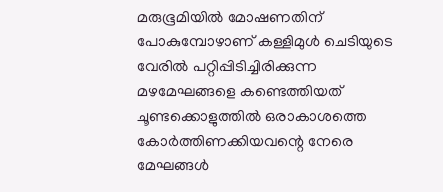മരുഭൂമിയിൽ മോഷണതിന് പോകുമ്പോഴാണ് കള്ളിമുൾ ചെടിയുടെ വേരിൽ പറ്റിപ്പിടിച്ചിരിക്കുന്ന മഴമേഘങ്ങളെ കണ്ടെത്തിയത് ചൂണ്ടക്കൊളുത്തിൽ ഒരാകാശത്തെ കോർത്തിണക്കിയവന്റെ നേരെ മേഘങ്ങൾ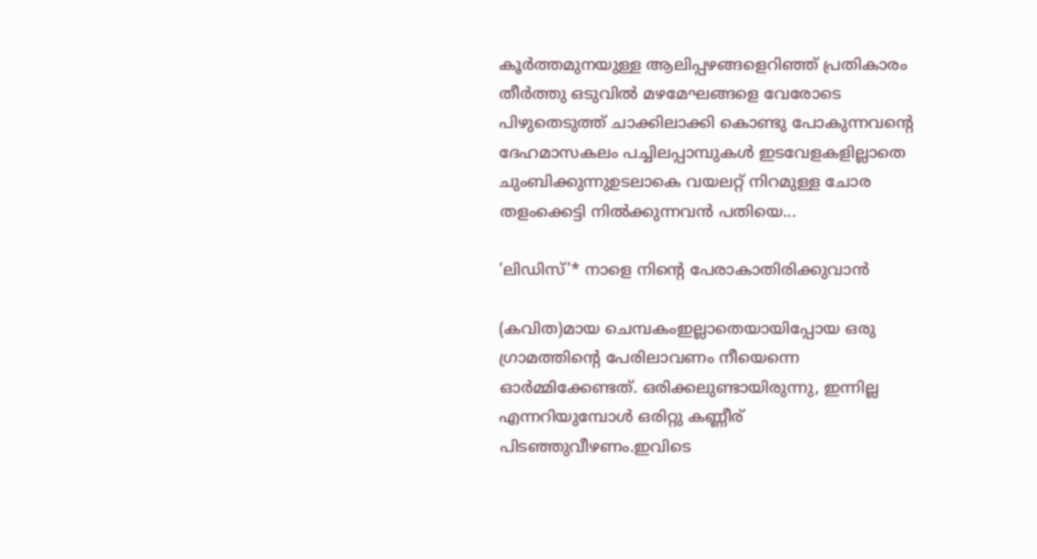കൂർത്തമുനയുള്ള ആലിപ്പഴങ്ങളെറിഞ്ഞ് പ്രതികാരം തീർത്തു ഒടുവിൽ മഴമേഘങ്ങളെ വേരോടെ പിഴുതെടുത്ത് ചാക്കിലാക്കി കൊണ്ടു പോകുന്നവന്റെ ദേഹമാസകലം പച്ചിലപ്പാമ്പുകൾ ഇടവേളകളില്ലാതെ ചുംബിക്കുന്നുഉടലാകെ വയലറ്റ് നിറമുള്ള ചോര തളംക്കെട്ടി നിൽക്കുന്നവൻ പതിയെ...

‘ലിഡിസ്’* നാളെ നിന്റെ പേരാകാതിരിക്കുവാൻ

(കവിത)മായ ചെമ്പകംഇല്ലാതെയായിപ്പോയ ഒരു ഗ്രാമത്തിന്റെ പേരിലാവണം നീയെന്നെ ഓർമ്മിക്കേണ്ടത്. ഒരിക്കലുണ്ടായിരുന്നു, ഇന്നില്ല എന്നറിയുമ്പോൾ ഒരിറ്റു കണ്ണീര് പിടഞ്ഞുവീഴണം.ഇവിടെ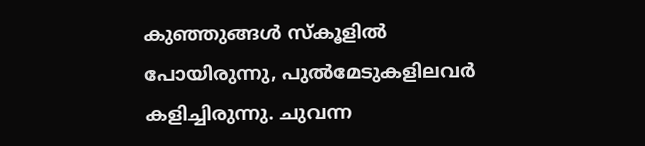കുഞ്ഞുങ്ങൾ സ്‌കൂളിൽ പോയിരുന്നു, പുൽമേടുകളിലവർ കളിച്ചിരുന്നു. ചുവന്ന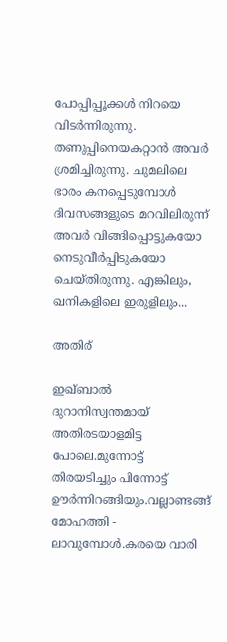പോപ്പിപ്പൂക്കൾ നിറയെ വിടർന്നിരുന്നു. തണുപ്പിനെയകറ്റാൻ അവർ ശ്രമിച്ചിരുന്നു. ചുമലിലെ ഭാരം കനപ്പെടുമ്പോൾ ദിവസങ്ങളുടെ മറവിലിരുന്ന് അവർ വിങ്ങിപ്പൊട്ടുകയോ നെടുവീർപ്പിടുകയോ ചെയ്‌തിരുന്നു. എങ്കിലും, ഖനികളിലെ ഇരുളിലും...

അതിര്

ഇഖ്ബാല്‍ ദുറാനിസ്വന്തമായ് അതിരടയാളമിട്ട പോലെ.മുന്നോട്ട് തിരയടിച്ചും പിന്നോട്ട് ഊര്‍ന്നിറങ്ങിയും.വല്ലാണ്ടങ്ങ് മോഹത്തി - ലാവുമ്പോള്‍.കരയെ വാരി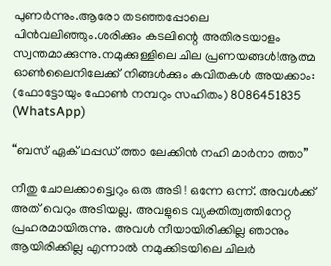പുണര്‍ന്നും.ആരോ തടഞ്ഞപ്പോലെ പിന്‍വലിഞ്ഞും.ശരിക്കും കടലിന്റെ അതിരടയാളം സ്വന്തമാക്കുന്നു.നമുക്കുള്ളിലെ ചില പ്രണയങ്ങള്‍!ആത്മ ഓൺലൈനിലേക്ക് നിങ്ങൾക്കും കവിതകൾ അയക്കാം: (ഫോട്ടോയും ഫോണ്‍ നമ്പറും സഹിതം) 8086451835 (WhatsApp)

“ബസ് ഏക് ഥപ്പഡ് ത്താ ലേക്കിൻ നഹി മാർനാ ത്താ”

നീതു ചോലക്കാട്ട്വെറും ഒരു അടി ! ഒന്നേ ഒന്ന്. അവൾക്ക് അത് വെറും അടിയല്ല. അവളുടെ വ്യക്തിത്വത്തിനേറ്റ പ്രഹരമായിരുന്നു. അവൾ നീയായിരിക്കില്ല ഞാനും ആയിരിക്കില്ല എന്നാൽ നമുക്കിടയിലെ ചിലർ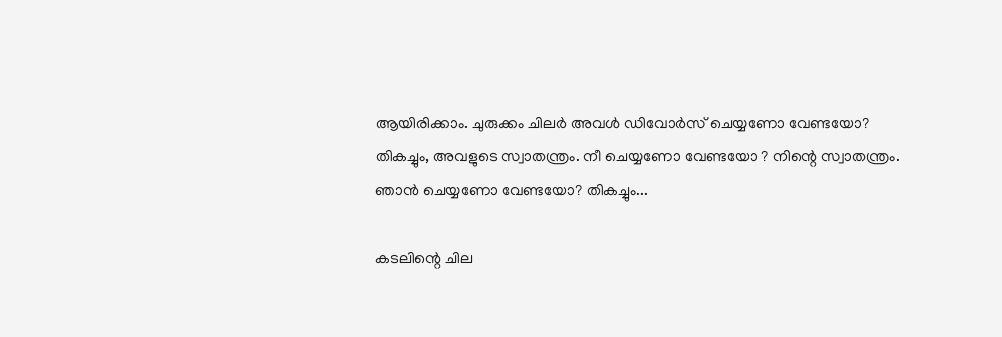ആയിരിക്കാം. ചുരുക്കം ചിലർ അവൾ ഡിവോർസ് ചെയ്യണോ വേണ്ടയോ? തികച്ചും, അവളുടെ സ്വാതന്ത്രം. നീ ചെയ്യണോ വേണ്ടയോ ? നിന്റെ സ്വാതന്ത്രം. ഞാൻ ചെയ്യണോ വേണ്ടയോ? തികച്ചും...

കടലിന്റെ ചില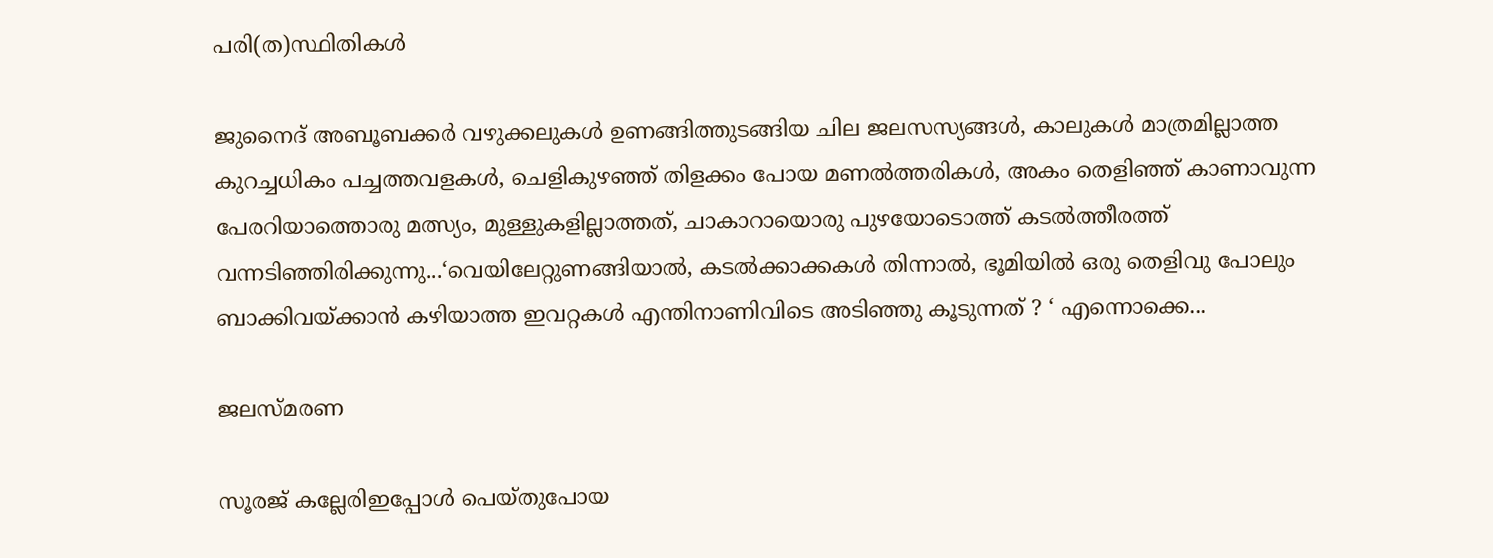പരി(ത)സ്ഥിതികൾ

ജുനൈദ് അബൂബക്കര്‍ വഴുക്കലുകൾ ഉണങ്ങിത്തുടങ്ങിയ ചില ജലസസ്യങ്ങൾ, കാലുകൾ മാത്രമില്ലാത്ത കുറച്ചധികം പച്ചത്തവളകൾ, ചെളികുഴഞ്ഞ് തിളക്കം പോയ മണൽത്തരികൾ, അകം തെളിഞ്ഞ് കാണാവുന്ന പേരറിയാത്തൊരു മത്സ്യം, മുള്ളുകളില്ലാത്തത്, ചാകാറായൊരു പുഴയോടൊത്ത് കടൽത്തീരത്ത് വന്നടിഞ്ഞിരിക്കുന്നു...‘വെയിലേറ്റുണങ്ങിയാൽ, കടൽക്കാക്കകൾ തിന്നാൽ, ഭൂമിയിൽ ഒരു തെളിവു പോലും ബാക്കിവയ്ക്കാൻ കഴിയാത്ത ഇവറ്റകൾ എന്തിനാണിവിടെ അടിഞ്ഞു കൂടുന്നത് ? ‘ എന്നൊക്കെ...

ജലസ്മരണ

സൂരജ് കല്ലേരിഇപ്പോൾ പെയ്തുപോയ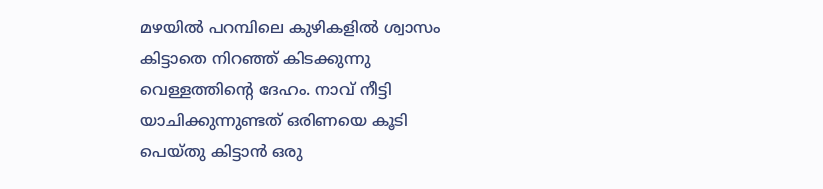മഴയിൽ പറമ്പിലെ കുഴികളിൽ ശ്വാസം കിട്ടാതെ നിറഞ്ഞ് കിടക്കുന്നു വെള്ളത്തിന്റെ ദേഹം. നാവ് നീട്ടി യാചിക്കുന്നുണ്ടത് ഒരിണയെ കൂടി പെയ്തു കിട്ടാൻ ഒരു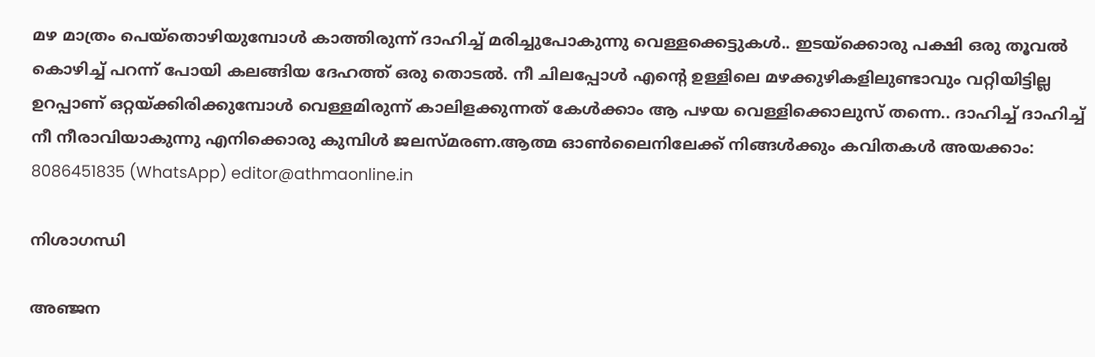മഴ മാത്രം പെയ്തൊഴിയുമ്പോൾ കാത്തിരുന്ന് ദാഹിച്ച് മരിച്ചുപോകുന്നു വെള്ളക്കെട്ടുകൾ.. ഇടയ്ക്കൊരു പക്ഷി ഒരു തൂവൽ കൊഴിച്ച് പറന്ന് പോയി കലങ്ങിയ ദേഹത്ത് ഒരു തൊടൽ. നീ ചിലപ്പോൾ എന്റെ ഉള്ളിലെ മഴക്കുഴികളിലുണ്ടാവും വറ്റിയിട്ടില്ല ഉറപ്പാണ് ഒറ്റയ്ക്കിരിക്കുമ്പോൾ വെള്ളമിരുന്ന് കാലിളക്കുന്നത് കേൾക്കാം ആ പഴയ വെള്ളിക്കൊലുസ് തന്നെ.. ദാഹിച്ച് ദാഹിച്ച് നീ നീരാവിയാകുന്നു എനിക്കൊരു കുമ്പിൾ ജലസ്മരണ.ആത്മ ഓൺലൈനിലേക്ക് നിങ്ങൾക്കും കവിതകൾ അയക്കാം: 8086451835 (WhatsApp) editor@athmaonline.in

നിശാഗന്ധി

അഞ്ജന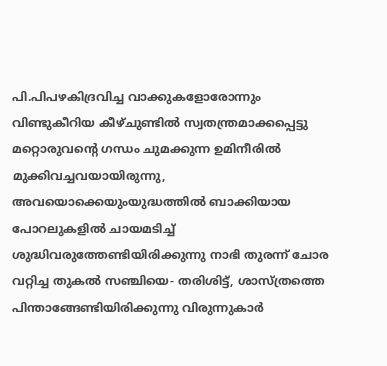പി.പിപഴകിദ്രവിച്ച വാക്കുകളോരോന്നും വിണ്ടുകീറിയ കീഴ്ചുണ്ടില്‍ സ്വതന്ത്രമാക്കപ്പെട്ടു മറ്റൊരുവന്റെ ഗന്ധം ചുമക്കുന്ന ഉമിനീരില്‍ മുക്കിവച്ചവയായിരുന്നു, അവയൊക്കെയുംയുദ്ധത്തില്‍ ബാക്കിയായ പോറലുകളില്‍ ചായമടിച്ച് ശുദ്ധിവരുത്തേണ്ടിയിരിക്കുന്നു നാഭി തുരന്ന് ചോര വറ്റിച്ച തുകല്‍ സഞ്ചിയെ- തരിശിട്ട്, ശാസ്ത്രത്തെ പിന്താങ്ങേണ്ടിയിരിക്കുന്നു വിരുന്നുകാര്‍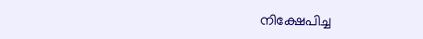നിക്ഷേപിച്ച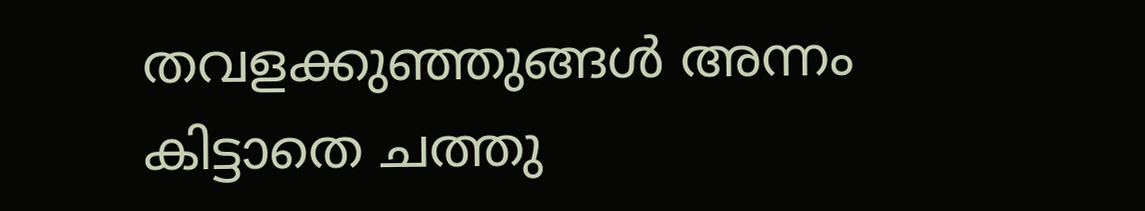തവളക്കുഞ്ഞുങ്ങള്‍ അന്നം കിട്ടാതെ ചത്തു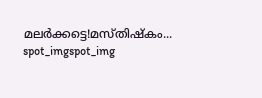മലര്‍ക്കട്ടെ!മസ്തിഷ്‌കം...
spot_imgspot_img